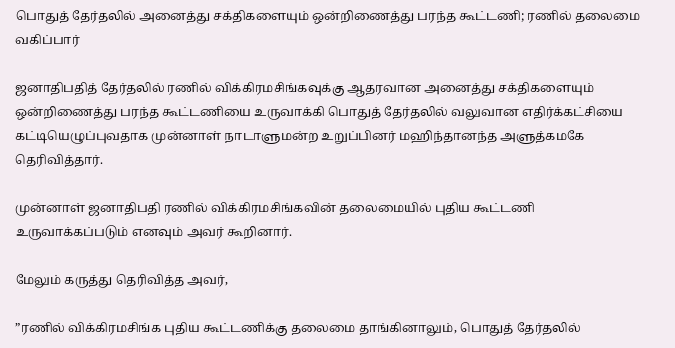பொதுத் தேர்தலில் அனைத்து சக்திகளையும் ஒன்றிணைத்து பரந்த கூட்டணி; ரணில் தலைமை வகிப்பார்

ஜனாதிபதித் தேர்தலில் ரணில் விக்கிரமசிங்கவுக்கு ஆதரவான அனைத்து சக்திகளையும் ஒன்றிணைத்து பரந்த கூட்டணியை உருவாக்கி பொதுத் தேர்தலில் வலுவான எதிர்க்கட்சியை கட்டியெழுப்புவதாக முன்னாள் நாடாளுமன்ற உறுப்பினர் மஹிந்தானந்த அளுத்கமகே தெரிவித்தார்.

முன்னாள் ஜனாதிபதி ரணில் விக்கிரமசிங்கவின் தலைமையில் புதிய கூட்டணி உருவாக்கப்படும் எனவும் அவர் கூறினார்.

மேலும் கருத்து தெரிவித்த அவர்,

”ரணில் விக்கிரமசிங்க புதிய கூட்டணிக்கு தலைமை தாங்கினாலும், பொதுத் தேர்தலில்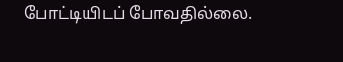போட்டியிடப் போவதில்லை.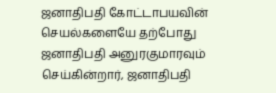ஜனாதிபதி கோட்டாபயவின் செயல்களையே தற்போது ஜனாதிபதி அனுரகுமாரவும் செய்கின்றார், ஜனாதிபதி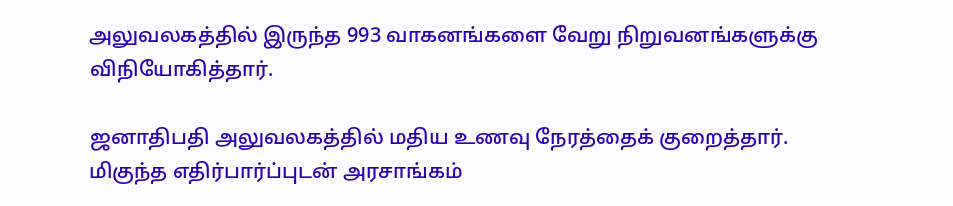அலுவலகத்தில் இருந்த 993 வாகனங்களை வேறு நிறுவனங்களுக்கு விநியோகித்தார்.

ஜனாதிபதி அலுவலகத்தில் மதிய உணவு நேரத்தைக் குறைத்தார். மிகுந்த எதிர்பார்ப்புடன் அரசாங்கம்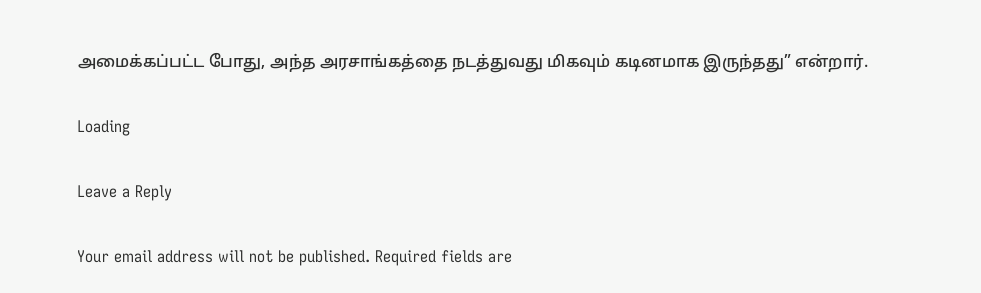அமைக்கப்பட்ட போது, அந்த அரசாங்கத்தை நடத்துவது மிகவும் கடினமாக இருந்தது” என்றார்.

Loading

Leave a Reply

Your email address will not be published. Required fields are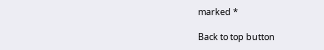marked *

Back to top button